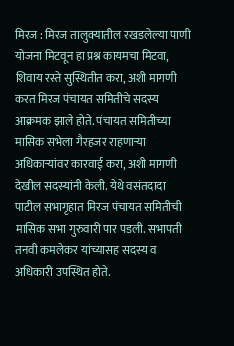मिरज : मिरज तालुक्यातील रखडलेल्या पाणी योजना मिटवून हा प्रश्न कायमचा मिटवा, शिवाय रस्ते सुस्थितीत करा, अशी मागणी करत मिरज पंचायत समितीचे सदस्य आक्रमक झाले होते. पंचायत समितीच्या मासिक सभेला गैरहजर राहणाऱ्या अधिकाऱ्यांवर कारवाई करा, अशी मागणी देखील सदस्यांनी केली. येथे वसंतदादा पाटील सभागृहात मिरज पंचायत समितीची मासिक सभा गुरुवारी पार पडली. सभापती तनवी कमलेकर यांच्यासह सदस्य व अधिकारी उपस्थित होते.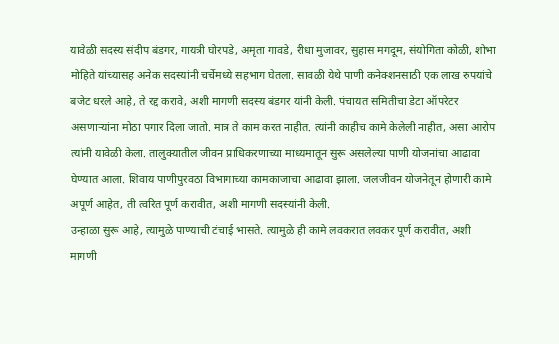यावेळी सदस्य संदीप बंडगर, गायत्री घोरपडे, अमृता गावडे, रीधा मुजावर, सुहास मगदूम, संयोगिता कोळी, शोभा मोहिते यांच्यासह अनेक सदस्यांनी चर्चेमध्ये सहभाग घेतला. सावळी येथे पाणी कनेक्शनसाठी एक लाख रुपयांचे बजेट धरले आहे, ते रद्द करावे, अशी मागणी सदस्य बंडगर यांनी केली. पंचायत समितीचा डेटा ऑपरेटर असणाऱ्यांना मोठा पगार दिला जातो. मात्र ते काम करत नाहीत. त्यांनी काहीच कामे केलेली नाहीत, असा आरोप त्यांनी यावेळी केला. तालुक्यातील जीवन प्राधिकरणाच्या माध्यमातून सुरू असलेल्या पाणी योजनांचा आढावा घेण्यात आला. शिवाय पाणीपुरवठा विभागाच्या कामकाजाचा आढावा झाला. जलजीवन योजनेतून होणारी कामे अपूर्ण आहेत, ती त्वरित पूर्ण करावीत, अशी मागणी सदस्यांनी केली.
उन्हाळा सुरू आहे, त्यामुळे पाण्याची टंचाई भासते. त्यामुळे ही कामे लवकरात लवकर पूर्ण करावीत, अशी मागणी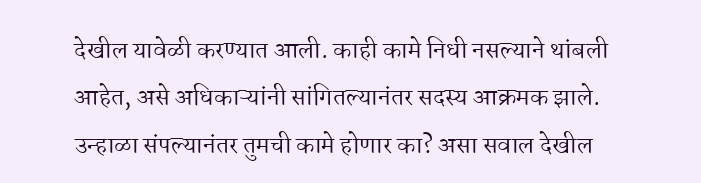देखील यावेळी करण्यात आली. काही कामे निधी नसल्याने थांबली आहेत, असे अधिकाऱ्यांनी सांगितल्यानंतर सदस्य आक्रमक झाले. उन्हाळा संपल्यानंतर तुमची कामे होणार का? असा सवाल देखील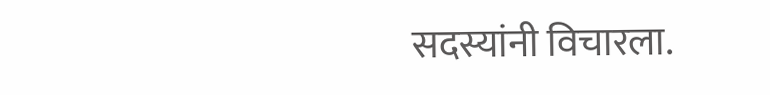सदस्यांनी विचारला.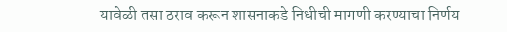यावेळी तसा ठराव करून शासनाकडे निधीची मागणी करण्याचा निर्णय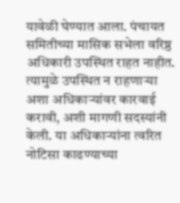यावेळी घेण्यात आला. पंचायत समितीच्या मासिक सभेला वरिष्ठ अधिकारी उपस्थित राहत नाहीत. त्यामुळे उपस्थित न राहणाऱ्या अशा अधिकाऱ्यांवर कारवाई करावी, अशी मागणी सदस्यांनी केली. या अधिकाऱ्यांना त्वरित नोटिसा काढण्याच्या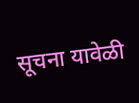सूचना यावेळी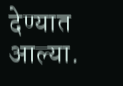देण्यात आल्या.